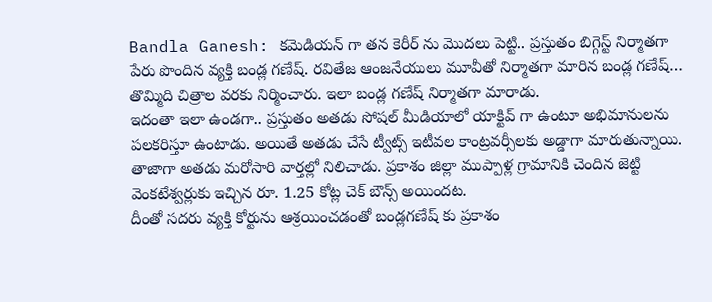Bandla Ganesh: కమెడియన్ గా తన కెరీర్ ను మొదలు పెట్టి.. ప్రస్తుతం బిగ్గెస్ట్ నిర్మాతగా పేరు పొందిన వ్యక్తి బండ్ల గణేష్. రవితేజ ఆంజనేయులు మూవీతో నిర్మాతగా మారిన బండ్ల గణేష్… తొమ్మిది చిత్రాల వరకు నిర్మించారు. ఇలా బండ్ల గణేష్ నిర్మాతగా మారాడు.
ఇదంతా ఇలా ఉండగా.. ప్రస్తుతం అతడు సోషల్ మీడియాలో యాక్టివ్ గా ఉంటూ అభిమానులను పలకరిస్తూ ఉంటాడు. అయితే అతడు చేసే ట్వీట్స్ ఇటీవల కాంట్రవర్సీలకు అడ్డాగా మారుతున్నాయి.
తాజాగా అతడు మరోసారి వార్తల్లో నిలిచాడు. ప్రకాశం జిల్లా ముప్పాళ్ల గ్రామానికి చెందిన జెట్టి వెంకటేశ్వర్లుకు ఇచ్చిన రూ. 1.25 కోట్ల చెక్ బౌన్స్ అయిందట.
దీంతో సదరు వ్యక్తి కోర్టును ఆశ్రయించడంతో బండ్లగణేష్ కు ప్రకాశం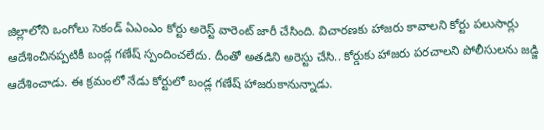జిల్లాలోని ఒంగోలు సెకండ్ ఏఎంఎం కోర్టు అరెస్ట్ వారెంట్ జారీ చేసింది. విచారణకు హాజరు కావాలని కోర్టు పలుసార్లు ఆదేశించినప్పటికీ బండ్ల గణేష్ స్పందించలేదు. దీంతో అతడిని అరెస్టు చేసి.. కోర్డుకు హాజరు పరచాలని పోలీసులను జడ్జి ఆదేశించాడు. ఈ క్రమంలో నేడు కోర్టులో బండ్ల గణేష్ హాజరుకానున్నాడు.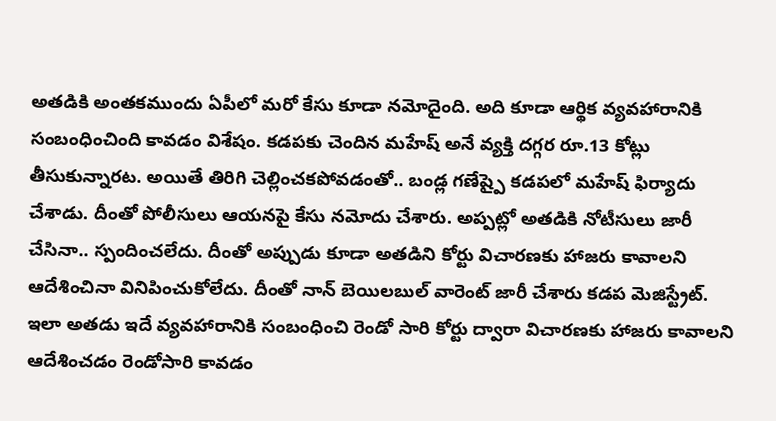అతడికి అంతకముందు ఏపీలో మరో కేసు కూడా నమోదైంది. అది కూడా ఆర్థిక వ్యవహారానికి సంబంధించింది కావడం విశేషం. కడపకు చెందిన మహేష్ అనే వ్యక్తి దగ్గర రూ.13 కోట్లు తీసుకున్నారట. అయితే తిరిగి చెల్లించకపోవడంతో.. బండ్ల గణేష్పై కడపలో మహేష్ ఫిర్యాదు చేశాడు. దీంతో పోలీసులు ఆయనపై కేసు నమోదు చేశారు. అప్పట్లో అతడికి నోటీసులు జారీ చేసినా.. స్పందించలేదు. దీంతో అప్పుడు కూడా అతడిని కోర్టు విచారణకు హాజరు కావాలని ఆదేశించినా వినిపించుకోలేదు. దీంతో నాన్ బెయిలబుల్ వారెంట్ జారీ చేశారు కడప మెజిస్ట్రేట్. ఇలా అతడు ఇదే వ్యవహారానికి సంబంధించి రెండో సారి కోర్టు ద్వారా విచారణకు హాజరు కావాలని ఆదేశించడం రెండోసారి కావడం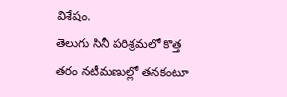విశేషం.
తెలుగు సినీ పరిశ్రమలో కొత్త తరం నటీమణుల్లో తనకంటూ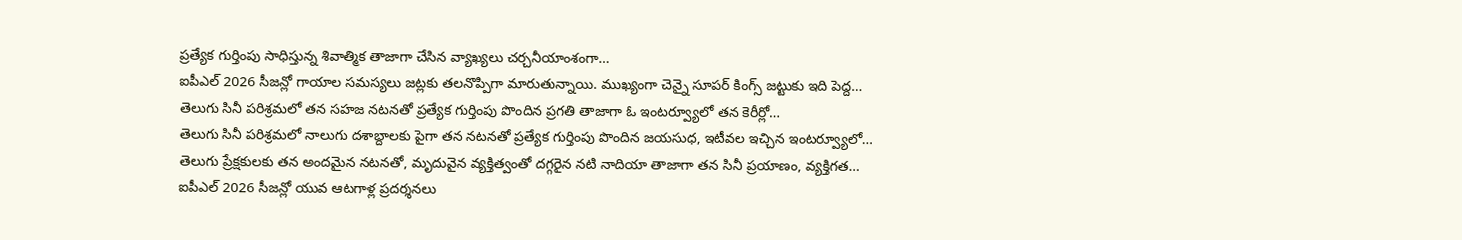ప్రత్యేక గుర్తింపు సాధిస్తున్న శివాత్మిక తాజాగా చేసిన వ్యాఖ్యలు చర్చనీయాంశంగా…
ఐపీఎల్ 2026 సీజన్లో గాయాల సమస్యలు జట్లకు తలనొప్పిగా మారుతున్నాయి. ముఖ్యంగా చెన్నై సూపర్ కింగ్స్ జట్టుకు ఇది పెద్ద…
తెలుగు సినీ పరిశ్రమలో తన సహజ నటనతో ప్రత్యేక గుర్తింపు పొందిన ప్రగతి తాజాగా ఓ ఇంటర్వ్యూలో తన కెరీర్లో…
తెలుగు సినీ పరిశ్రమలో నాలుగు దశాబ్దాలకు పైగా తన నటనతో ప్రత్యేక గుర్తింపు పొందిన జయసుధ, ఇటీవల ఇచ్చిన ఇంటర్వ్యూలో…
తెలుగు ప్రేక్షకులకు తన అందమైన నటనతో, మృదువైన వ్యక్తిత్వంతో దగ్గరైన నటి నాదియా తాజాగా తన సినీ ప్రయాణం, వ్యక్తిగత…
ఐపీఎల్ 2026 సీజన్లో యువ ఆటగాళ్ల ప్రదర్శనలు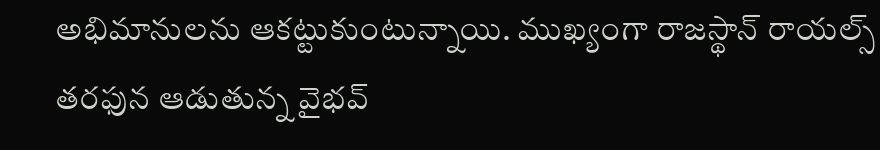అభిమానులను ఆకట్టుకుంటున్నాయి. ముఖ్యంగా రాజస్థాన్ రాయల్స్ తరఫున ఆడుతున్న వైభవ్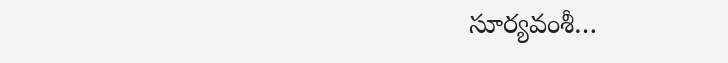సూర్యవంశీ…